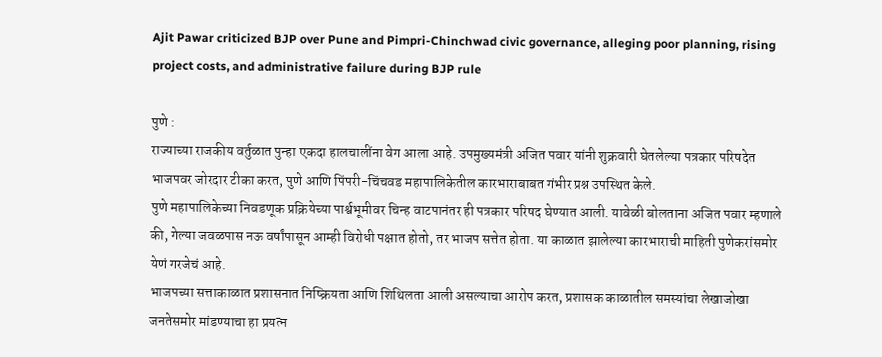Ajit Pawar criticized BJP over Pune and Pimpri-Chinchwad civic governance, alleging poor planning, rising project costs, and administrative failure during BJP rule

पुणे :
राज्याच्या राजकीय वर्तुळात पुन्हा एकदा हालचालींना वेग आला आहे. उपमुख्यमंत्री अजित पवार यांनी शुक्रवारी घेतलेल्या पत्रकार परिषदेत भाजपवर जोरदार टीका करत, पुणे आणि पिंपरी-चिंचवड महापालिकेतील कारभाराबाबत गंभीर प्रश्न उपस्थित केले.
पुणे महापालिकेच्या निवडणूक प्रक्रियेच्या पार्श्वभूमीवर चिन्ह वाटपानंतर ही पत्रकार परिषद घेण्यात आली. यावेळी बोलताना अजित पवार म्हणाले की, गेल्या जवळपास नऊ वर्षांपासून आम्ही विरोधी पक्षात होतो, तर भाजप सत्तेत होता. या काळात झालेल्या कारभाराची माहिती पुणेकरांसमोर येणं गरजेचं आहे.
भाजपच्या सत्ताकाळात प्रशासनात निष्क्रियता आणि शिथिलता आली असल्याचा आरोप करत, प्रशासक काळातील समस्यांचा लेखाजोखा जनतेसमोर मांडण्याचा हा प्रयत्न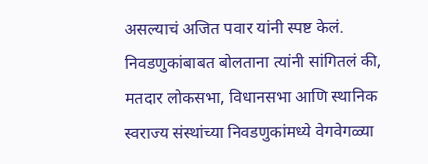असल्याचं अजित पवार यांनी स्पष्ट केलं.
निवडणुकांबाबत बोलताना त्यांनी सांगितलं की, मतदार लोकसभा, विधानसभा आणि स्थानिक स्वराज्य संस्थांच्या निवडणुकांमध्ये वेगवेगळ्या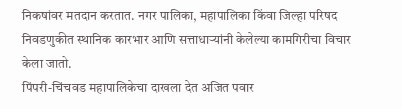निकषांवर मतदान करतात. नगर पालिका, महापालिका किंवा जिल्हा परिषद निवडणुकीत स्थानिक कारभार आणि सत्ताधाऱ्यांनी केलेल्या कामगिरीचा विचार केला जातो.
पिंपरी-चिंचवड महापालिकेचा दाखला देत अजित पवार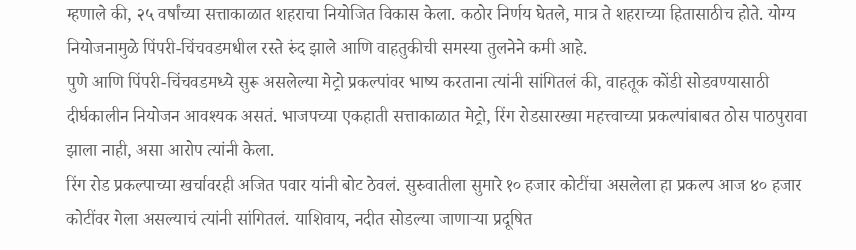म्हणाले की, २५ वर्षांच्या सत्ताकाळात शहराचा नियोजित विकास केला. कठोर निर्णय घेतले, मात्र ते शहराच्या हितासाठीच होते. योग्य नियोजनामुळे पिंपरी-चिंचवडमधील रस्ते रुंद झाले आणि वाहतुकीची समस्या तुलनेने कमी आहे.
पुणे आणि पिंपरी-चिंचवडमध्ये सुरू असलेल्या मेट्रो प्रकल्पांवर भाष्य करताना त्यांनी सांगितलं की, वाहतूक कोंडी सोडवण्यासाठी दीर्घकालीन नियोजन आवश्यक असतं. भाजपच्या एकहाती सत्ताकाळात मेट्रो, रिंग रोडसारख्या महत्त्वाच्या प्रकल्पांबाबत ठोस पाठपुरावा झाला नाही, असा आरोप त्यांनी केला.
रिंग रोड प्रकल्पाच्या खर्चावरही अजित पवार यांनी बोट ठेवलं. सुरुवातीला सुमारे १० हजार कोटींचा असलेला हा प्रकल्प आज ४० हजार कोटींवर गेला असल्याचं त्यांनी सांगितलं. याशिवाय, नदीत सोडल्या जाणाऱ्या प्रदूषित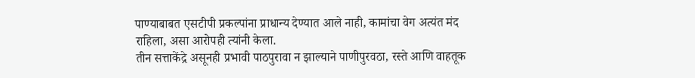पाण्याबाबत एसटीपी प्रकल्पांना प्राधान्य देण्यात आले नाही, कामांचा वेग अत्यंत मंद राहिला, असा आरोपही त्यांनी केला.
तीन सत्ताकेंद्रे असूनही प्रभावी पाठपुरावा न झाल्याने पाणीपुरवठा, रस्ते आणि वाहतूक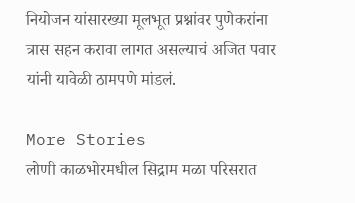नियोजन यांसारख्या मूलभूत प्रश्नांवर पुणेकरांना त्रास सहन करावा लागत असल्याचं अजित पवार यांनी यावेळी ठामपणे मांडलं.

More Stories
लोणी काळभोरमधील सिद्राम मळा परिसरात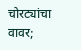चोरट्यांचा वावर;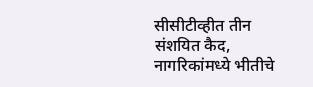सीसीटीव्हीत तीन संशयित कैद, नागरिकांमध्ये भीतीचे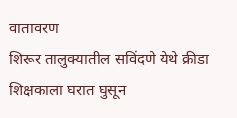वातावरण
शिरूर तालुक्यातील सविंदणे येथे क्रीडा शिक्षकाला घरात घुसून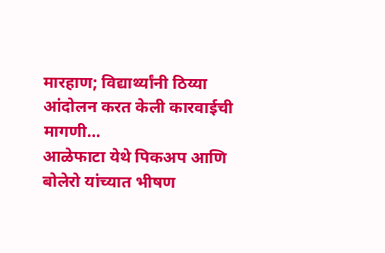मारहाण; विद्यार्थ्यांनी ठिय्या आंदोलन करत केली कारवाईची मागणी…
आळेफाटा येथे पिकअप आणि बोलेरो यांच्यात भीषण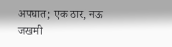अपघात; एक ठार, नऊ जखमी